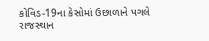કોવિડ-19ના કેસોમાં ઉછાળાને પગલે રાજસ્થાન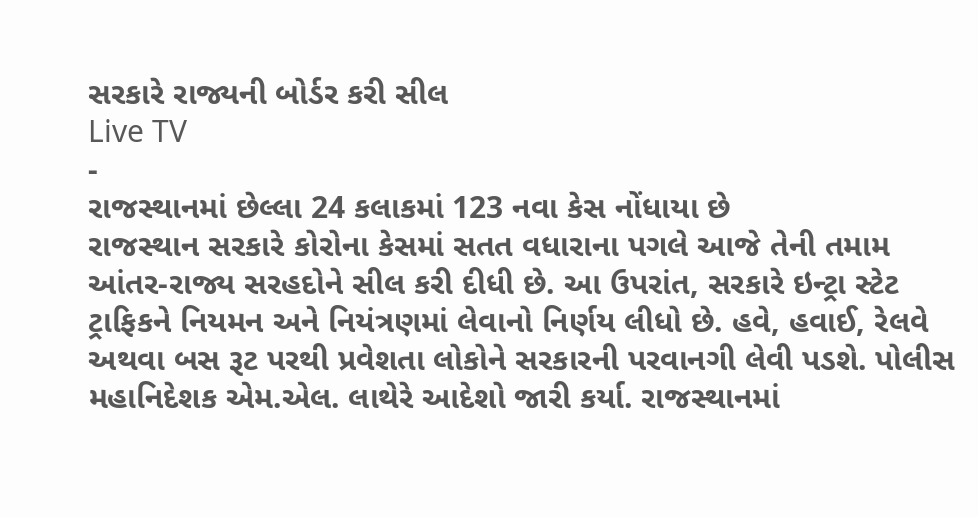સરકારે રાજ્યની બોર્ડર કરી સીલ
Live TV
-
રાજસ્થાનમાં છેલ્લા 24 કલાકમાં 123 નવા કેસ નોંધાયા છે
રાજસ્થાન સરકારે કોરોના કેસમાં સતત વધારાના પગલે આજે તેની તમામ આંતર-રાજ્ય સરહદોને સીલ કરી દીધી છે. આ ઉપરાંત, સરકારે ઇન્ટ્રા સ્ટેટ ટ્રાફિકને નિયમન અને નિયંત્રણમાં લેવાનો નિર્ણય લીધો છે. હવે, હવાઈ, રેલવે અથવા બસ રૂટ પરથી પ્રવેશતા લોકોને સરકારની પરવાનગી લેવી પડશે. પોલીસ મહાનિદેશક એમ.એલ. લાથેરે આદેશો જારી કર્યા. રાજસ્થાનમાં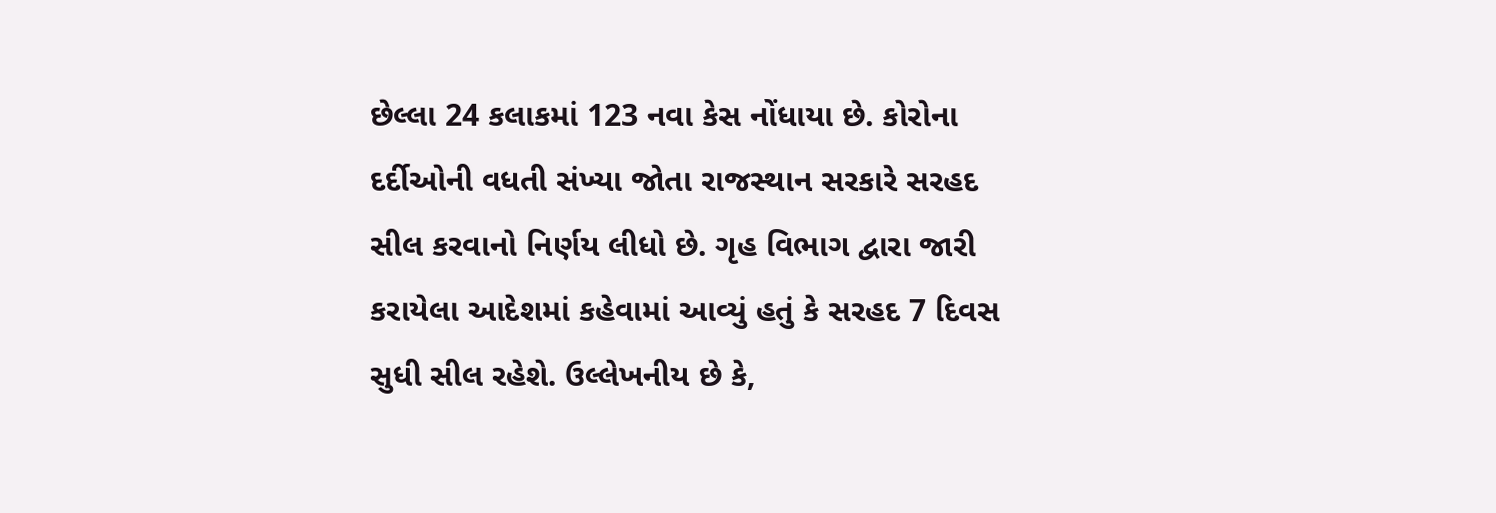છેલ્લા 24 કલાકમાં 123 નવા કેસ નોંધાયા છે. કોરોના દર્દીઓની વધતી સંખ્યા જોતા રાજસ્થાન સરકારે સરહદ સીલ કરવાનો નિર્ણય લીધો છે. ગૃહ વિભાગ દ્વારા જારી કરાયેલા આદેશમાં કહેવામાં આવ્યું હતું કે સરહદ 7 દિવસ સુધી સીલ રહેશે. ઉલ્લેખનીય છે કે,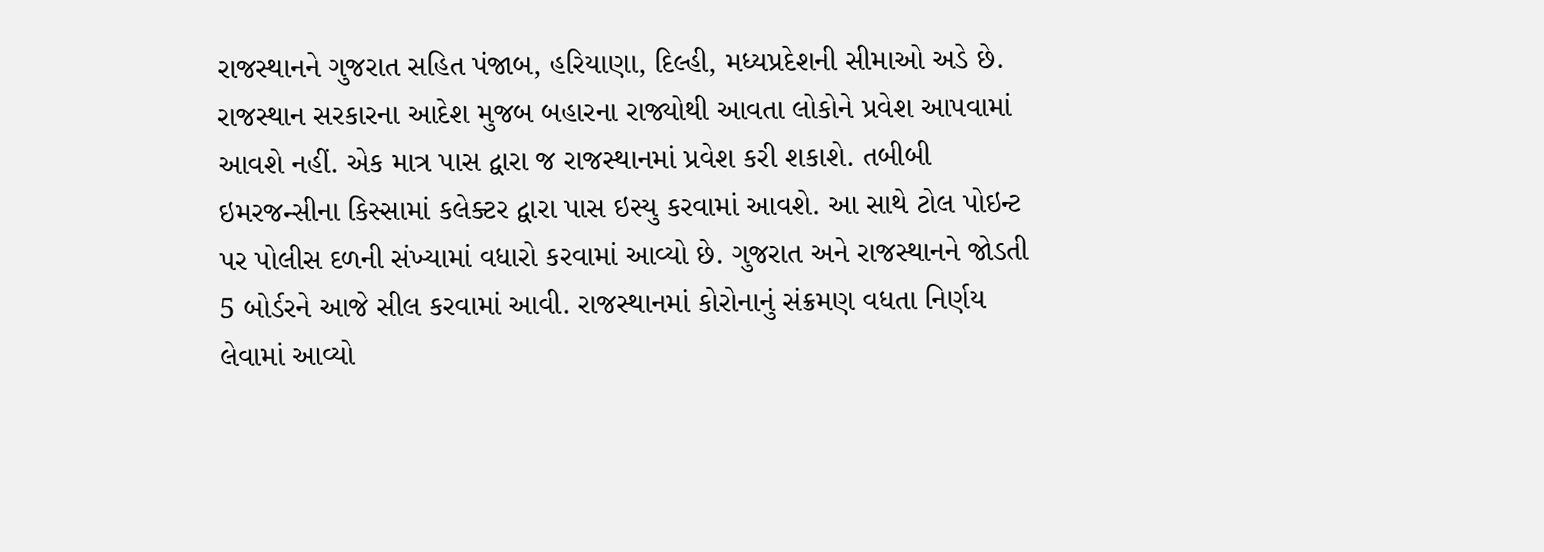રાજસ્થાનને ગુજરાત સહિત પંજાબ, હરિયાણા, દિલ્હી, મધ્યપ્રદેશની સીમાઓ અડે છે. રાજસ્થાન સરકારના આદેશ મુજબ બહારના રાજ્યોથી આવતા લોકોને પ્રવેશ આપવામાં આવશે નહીં. એક માત્ર પાસ દ્વારા જ રાજસ્થાનમાં પ્રવેશ કરી શકાશે. તબીબી ઇમરજન્સીના કિસ્સામાં કલેક્ટર દ્વારા પાસ ઇસ્યુ કરવામાં આવશે. આ સાથે ટોલ પોઇન્ટ પર પોલીસ દળની સંખ્યામાં વધારો કરવામાં આવ્યો છે. ગુજરાત અને રાજસ્થાનને જોડતી 5 બોર્ડરને આજે સીલ કરવામાં આવી. રાજસ્થાનમાં કોરોનાનું સંક્રમણ વધતા નિર્ણય લેવામાં આવ્યો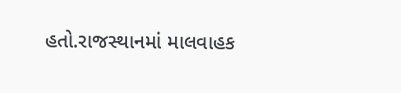હતો.રાજસ્થાનમાં માલવાહક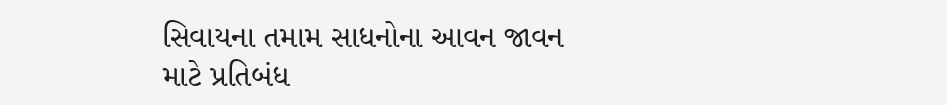સિવાયના તમામ સાધનોના આવન જાવન માટે પ્રતિબંધ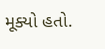મૂક્યો હતો.